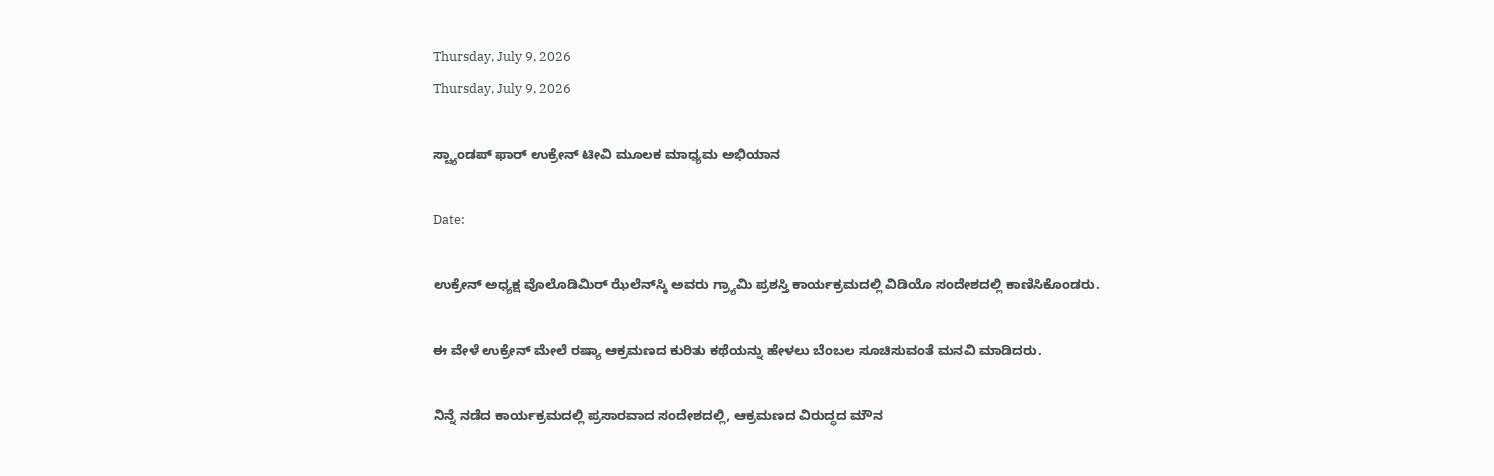Thursday, July 9, 2026
Thursday, July 9, 2026

ಸ್ಟ್ಯಾಂಡಪ್ ಫಾರ್ ಉಕ್ರೇನ್ ಟೀವಿ ಮೂಲಕ ಮಾಧ್ಯಮ ಅಭಿಯಾನ

Date:

ಉಕ್ರೇನ್ ಅಧ್ಯಕ್ಷ ವೊಲೊಡಿಮಿರ್ ಝೆಲೆನ್‌ಸ್ಕಿ ಅವರು ಗ್ರ್ಯಾಮಿ ಪ್ರಶಸ್ತಿ ಕಾರ್ಯಕ್ರಮದಲ್ಲಿ ವಿಡಿಯೊ ಸಂದೇಶದಲ್ಲಿ ಕಾಣಿಸಿಕೊಂಡರು.

ಈ ವೇಳೆ ಉಕ್ರೇನ್ ಮೇಲೆ ರಷ್ಯಾ ಆಕ್ರಮಣದ ಕುರಿತು ಕಥೆಯನ್ನು ಹೇಳಲು ಬೆಂಬಲ ಸೂಚಿಸುವಂತೆ ಮನವಿ ಮಾಡಿದರು.

ನಿನ್ನೆ ನಡೆದ ಕಾರ್ಯಕ್ರಮದಲ್ಲಿ ಪ್ರಸಾರವಾದ ಸಂದೇಶದಲ್ಲಿ, ಆಕ್ರಮಣದ ವಿರುದ್ಧದ ಮೌನ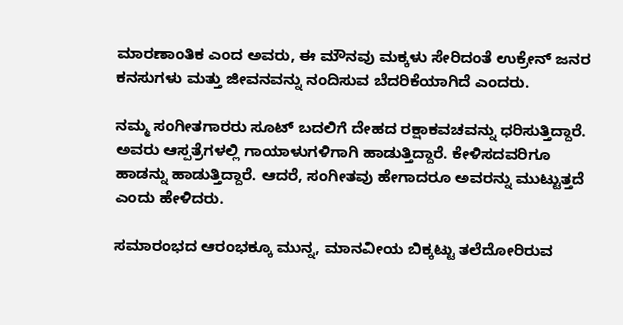ಮಾರಣಾಂತಿಕ ಎಂದ ಅವರು, ಈ ಮೌನವು ಮಕ್ಕಳು ಸೇರಿದಂತೆ ಉಕ್ರೇನ್ ಜನರ ಕನಸುಗಳು ಮತ್ತು ಜೀವನವನ್ನು ನಂದಿಸುವ ಬೆದರಿಕೆಯಾಗಿದೆ ಎಂದರು.

ನಮ್ಮ ಸಂಗೀತಗಾರರು ಸೂಟ್ ಬದಲಿಗೆ ದೇಹದ ರಕ್ಷಾಕವಚವನ್ನು ಧರಿಸುತ್ತಿದ್ದಾರೆ. ಅವರು ಆಸ್ಪತ್ರೆಗಳಲ್ಲಿ ಗಾಯಾಳುಗಳಿಗಾಗಿ ಹಾಡುತ್ತಿದ್ದಾರೆ. ಕೇಳಿಸದವರಿಗೂ ಹಾಡನ್ನು ಹಾಡುತ್ತಿದ್ದಾರೆ. ಆದರೆ, ಸಂಗೀತವು ಹೇಗಾದರೂ ಅವರನ್ನು ಮುಟ್ಟುತ್ತದೆ ಎಂದು ಹೇಳಿದರು.

ಸಮಾರಂಭದ ಆರಂಭಕ್ಕೂ ಮುನ್ನ, ಮಾನವೀಯ ಬಿಕ್ಕಟ್ಟು ತಲೆದೋರಿರುವ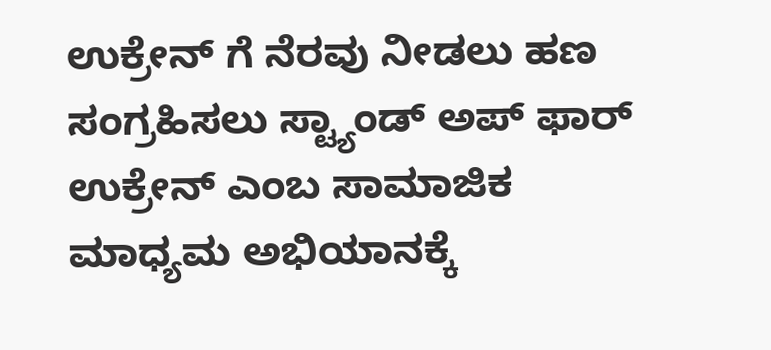ಉಕ್ರೇನ್ ಗೆ ನೆರವು ನೀಡಲು ಹಣ ಸಂಗ್ರಹಿಸಲು ಸ್ಟ್ಯಾಂಡ್ ಅಪ್ ಫಾರ್ ಉಕ್ರೇನ್ ಎಂಬ ಸಾಮಾಜಿಕ ಮಾಧ್ಯಮ ಅಭಿಯಾನಕ್ಕೆ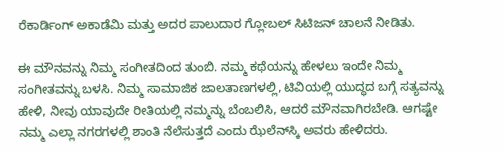ರೆಕಾರ್ಡಿಂಗ್ ಅಕಾಡೆಮಿ ಮತ್ತು ಅದರ ಪಾಲುದಾರ ಗ್ಲೋಬಲ್ ಸಿಟಿಜನ್ ಚಾಲನೆ ನೀಡಿತು.

ಈ ಮೌನವನ್ನು ನಿಮ್ಮ ಸಂಗೀತದಿಂದ ತುಂಬಿ. ನಮ್ಮ ಕಥೆಯನ್ನು ಹೇಳಲು ಇಂದೇ ನಿಮ್ಮ ಸಂಗೀತವನ್ನು ಬಳಸಿ. ನಿಮ್ಮ ಸಾಮಾಜಿಕ ಜಾಲತಾಣಗಳಲ್ಲಿ, ಟಿವಿಯಲ್ಲಿ ಯುದ್ಧದ ಬಗ್ಗೆ ಸತ್ಯವನ್ನು ಹೇಳಿ, ನೀವು ಯಾವುದೇ ರೀತಿಯಲ್ಲಿ ನಮ್ಮನ್ನು ಬೆಂಬಲಿಸಿ, ಆದರೆ ಮೌನವಾಗಿರಬೇಡಿ. ಆಗಷ್ಟೇ ನಮ್ಮ ಎಲ್ಲಾ ನಗರಗಳಲ್ಲಿ ಶಾಂತಿ ನೆಲೆಸುತ್ತದೆ ಎಂದು ಝೆಲೆನ್‌ಸ್ಕಿ ಅವರು ಹೇಳಿದರು.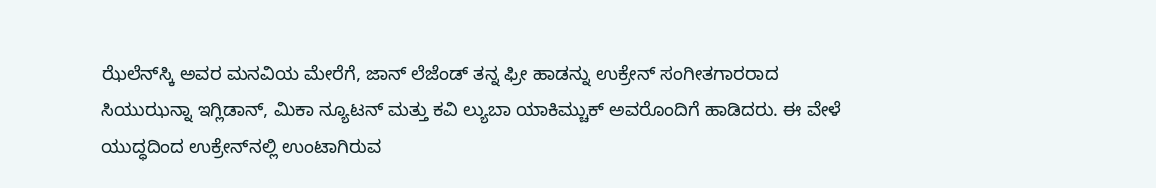ಝೆಲೆನ್‌ಸ್ಕಿ ಅವರ ಮನವಿಯ ಮೇರೆಗೆ, ಜಾನ್ ಲೆಜೆಂಡ್ ತನ್ನ ಫ್ರೀ ಹಾಡನ್ನು ಉಕ್ರೇನ್ ಸಂಗೀತಗಾರರಾದ ಸಿಯುಝನ್ನಾ ಇಗ್ಲಿಡಾನ್, ಮಿಕಾ ನ್ಯೂಟನ್ ಮತ್ತು ಕವಿ ಲ್ಯುಬಾ ಯಾಕಿಮ್ಚುಕ್ ಅವರೊಂದಿಗೆ ಹಾಡಿದರು. ಈ ವೇಳೆ ಯುದ್ಧದಿಂದ ಉಕ್ರೇನ್‌ನಲ್ಲಿ ಉಂಟಾಗಿರುವ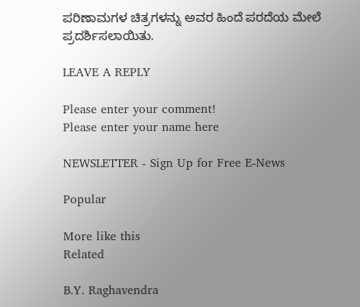ಪರಿಣಾಮಗಳ ಚಿತ್ರಗಳನ್ನು ಅವರ ಹಿಂದೆ ಪರದೆಯ ಮೇಲೆ ಪ್ರದರ್ಶಿಸಲಾಯಿತು.

LEAVE A REPLY

Please enter your comment!
Please enter your name here

NEWSLETTER - Sign Up for Free E-News

Popular

More like this
Related

B.Y. Raghavendra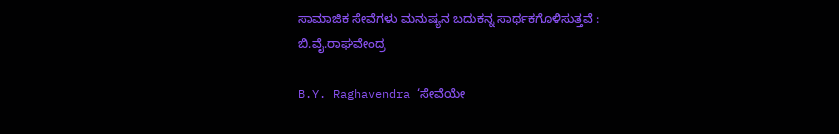ಸಾಮಾಜಿಕ ಸೇವೆಗಳು ಮನುಷ್ಯನ ಬದುಕನ್ನ ಸಾರ್ಥಕಗೊಳಿಸುತ್ತವೆ : ಬಿ.ವೈ.ರಾಘವೇಂದ್ರ

B.Y. Raghavendra ‘ಸೇವೆಯೇ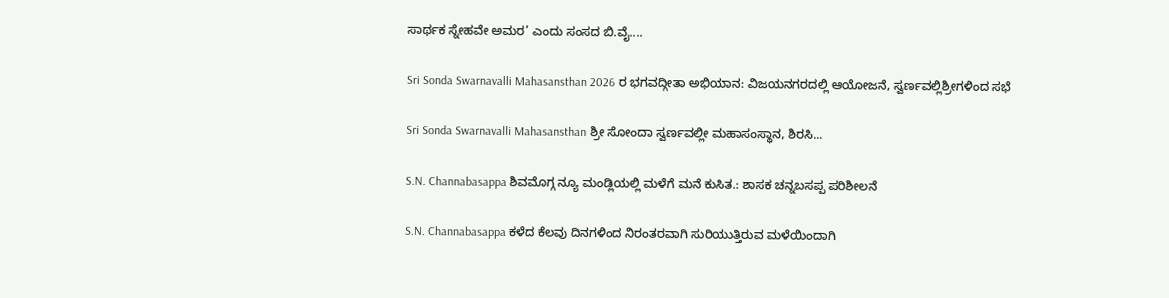ಸಾರ್ಥಕ ಸ್ನೇಹವೇ ಅಮರ’ ಎಂದು ಸಂಸದ ಬಿ.ವೈ....

Sri Sonda Swarnavalli Mahasansthan 2026 ರ ಭಗವದ್ಗೀತಾ ಅಭಿಯಾನ: ವಿಜಯನಗರದಲ್ಲಿ ಆಯೋಜನೆ, ಸ್ವರ್ಣವಲ್ಲಿಶ್ರೀಗಳಿಂದ ಸಭೆ

Sri Sonda Swarnavalli Mahasansthan ಶ್ರೀ ಸೋಂದಾ ಸ್ವರ್ಣವಲ್ಲೀ ಮಹಾಸಂಸ್ಥಾನ, ಶಿರಸಿ...

S.N. Channabasappa ಶಿವಮೊಗ್ಗ ನ್ಯೂ ಮಂಡ್ಲಿಯಲ್ಲಿ ಮಳೆಗೆ ಮನೆ ಕುಸಿತ.: ಶಾಸಕ ಚನ್ನಬಸಪ್ಪ ಪರಿಶೀಲನೆ

S.N. Channabasappa ಕಳೆದ ಕೆಲವು ದಿನಗಳಿಂದ ನಿರಂತರವಾಗಿ ಸುರಿಯುತ್ತಿರುವ ಮಳೆಯಿಂದಾಗಿ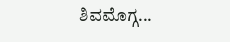ಶಿವಮೊಗ್ಗ...